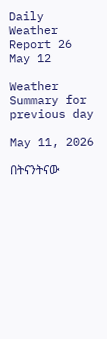Daily Weather Report 26 May 12

Weather Summary for previous day

May 11, 2026

በትናንትናው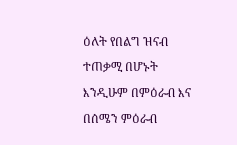ዕለት የበልግ ዝናብ ተጠቃሚ በሆኑት እንዲሁም በምዕራብ እና በሰሜን ምዕራብ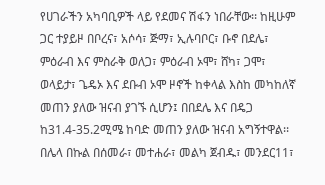የሀገራችን አካባቢዎች ላይ የደመና ሽፋን ነበራቸው፡፡ ከዚሁም ጋር ተያይዞ በቦረና፣ አሶሳ፣ ጅማ፣ ኢሉባቦር፣ ቡኖ በደሌ፣ ምዕራብ እና ምስራቅ ወለጋ፣ ምዕራብ ኦሞ፣ ሸካ፣ ጋሞ፣ ወላይታ፣ ጌዴኦ እና ደቡብ ኦሞ ዞኖች ከቀላል እስከ መካከለኛ መጠን ያለው ዝናብ ያገኙ ሲሆን፤ በበደሌ እና በዴጋ ከ31.4-35.2ሚሜ ከባድ መጠን ያለው ዝናብ አግኝተዋል፡፡ በሌላ በኩል በሰመራ፣ መተሐራ፣ መልካ ጀብዱ፣ መንደር11፣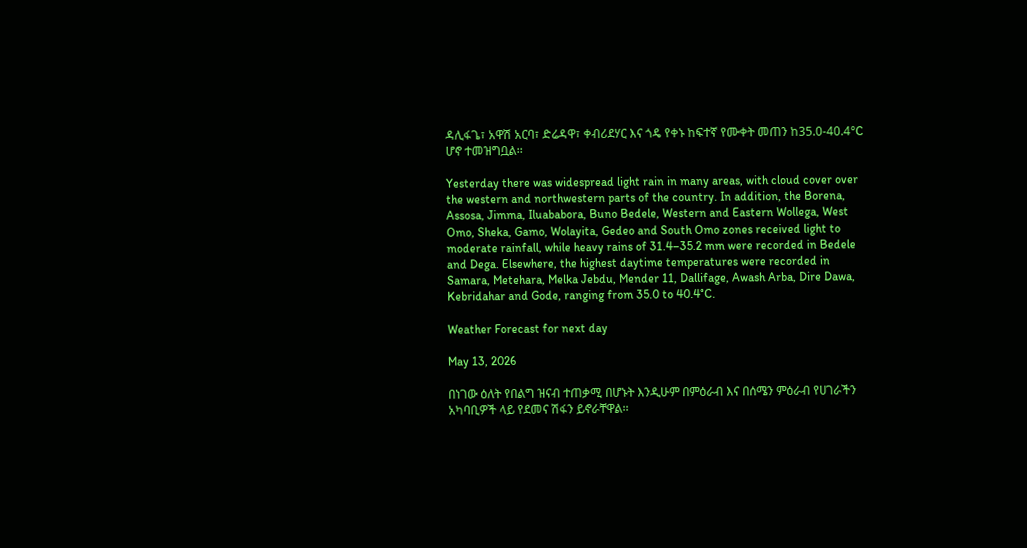ዳሊፋጌ፣ አዋሽ አርባ፣ ድሬዳዋ፣ ቀብሪደሃር እና ጎዴ የቀኑ ከፍተኛ የሙቀት መጠን ከ35.0-40.4°C ሆኖ ተመዝግቧል፡፡

Yesterday there was widespread light rain in many areas, with cloud cover over the western and northwestern parts of the country. In addition, the Borena, Assosa, Jimma, Iluababora, Buno Bedele, Western and Eastern Wollega, West Omo, Sheka, Gamo, Wolayita, Gedeo and South Omo zones received light to moderate rainfall, while heavy rains of 31.4–35.2 mm were recorded in Bedele and Dega. Elsewhere, the highest daytime temperatures were recorded in Samara, Metehara, Melka Jebdu, Mender 11, Dallifage, Awash Arba, Dire Dawa, Kebridahar and Gode, ranging from 35.0 to 40.4°C.

Weather Forecast for next day

May 13, 2026

በነገው ዕለት የበልግ ዝናብ ተጠቃሚ በሆኑት እንዲሁም በምዕራብ እና በሰሜን ምዕራብ የሀገራችን አካባቢዎች ላይ የደመና ሽፋን ይኖራቸዋል፡፡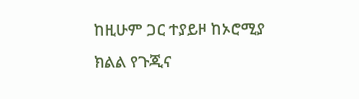ከዚሁም ጋር ተያይዞ ከኦሮሚያ ክልል የጉጂና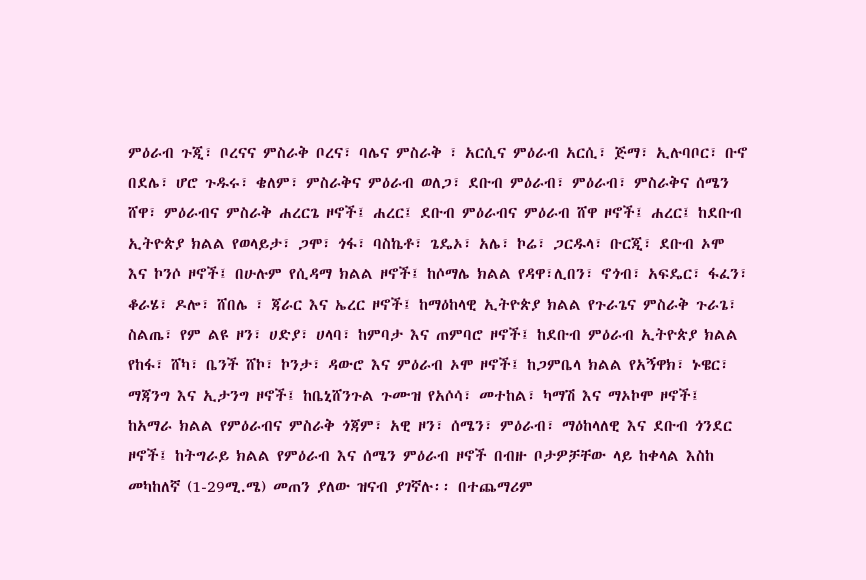ምዕራብ ጉጂ፣ ቦረናና ምስራቅ ቦረና፣ ባሌና ምስራቅ ፣ አርሲና ምዕራብ አርሲ፣ ጅማ፣ ኢሉባቦር፣ ቡኖ በደሌ፣ ሆሮ ጉዱሩ፣ ቄለም፣ ምስራቅና ምዕራብ ወለጋ፣ ደቡብ ምዕራብ፣ ምዕራብ፣ ምስራቅና ሰሜን ሸዋ፣ ምዕራብና ምስራቅ ሐረርጌ ዞኖች፤ ሐረር፤ ደቡብ ምዕራብና ምዕራብ ሸዋ ዞኖች፤ ሐረር፤ ከደቡብ ኢትዮጵያ ክልል የወላይታ፣ ጋሞ፣ ጎፋ፣ ባስኬቶ፣ ጌዴኦ፣ አሌ፣ ኮሬ፣ ጋርዱላ፣ ቡርጂ፣ ደቡብ ኦሞ እና ኮንሶ ዞኖች፤ በሁሉም የሲዳማ ክልል ዞኖች፤ ከሶማሌ ክልል የዳዋ፣ሊበን፣ ኖጎብ፣ አፍዴር፣ ፋፈን፣ ቆራሄ፣ ዶሎ፣ ሸበሌ ፣ ጃራር እና ኤረር ዞኖች፤ ከማዕከላዊ ኢትዮጵያ ክልል የጉራጌና ምስራቅ ጉራጌ፣ ስልጤ፣ የም ልዩ ዞን፣ ሀድያ፣ ሀላባ፣ ከምባታ እና ጠምባሮ ዞኖች፤ ከደቡብ ምዕራብ ኢትዮጵያ ክልል የከፋ፣ ሸካ፣ ቤንች ሸኮ፣ ኮንታ፣ ዳውሮ እና ምዕራብ ኦሞ ዞኖች፤ ከጋምቤላ ክልል የአኝዋክ፣ ኑዌር፣ ማጃንግ እና ኢታንግ ዞኖች፤ ከቤኒሸንጉል ጉሙዝ የአሶሳ፣ መተከል፣ ካማሽ እና ማኦኮሞ ዞኖች፤ ከአማራ ክልል የምዕራብና ምስራቅ ጎጃም፣ አዊ ዞን፣ ሰሜን፣ ምዕራብ፣ ማዕከላለዊ እና ደቡብ ጎንደር ዞኖች፤ ከትግራይ ክልል የምዕራብ እና ሰሜን ምዕራብ ዞኖች በብዙ ቦታዎቻቸው ላይ ከቀላል እስከ መካከለኛ (1-29ሚ.ሜ) መጠን ያለው ዝናብ ያገኛሉ፡፡ በተጨማሪም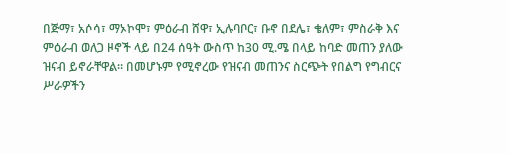በጅማ፣ አሶሳ፣ ማኦኮሞ፣ ምዕራብ ሸዋ፣ ኢሉባቦር፣ ቡኖ በደሌ፣ ቄለም፣ ምስራቅ እና ምዕራብ ወለጋ ዞኖች ላይ በ24 ሰዓት ውስጥ ከ30 ሚ.ሜ በላይ ከባድ መጠን ያለው ዝናብ ይኖራቸዋል፡፡ በመሆኑም የሚኖረው የዝናብ መጠንና ስርጭት የበልግ የግብርና ሥራዎችን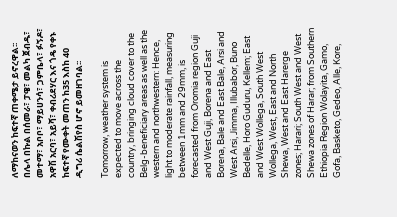ለማከናወን ከፍተኛ ጠቀሜታ ይኖረዋል፡፡ በሌላ በኩል በሰመራ፣ ፓዌ፣ መልካ ጀብዱ፣ መተማ፣ አቦቦ፣ ማይሀንሳ፣ ጋምቤላ፣ ፉኝዶ፣ አዋሽ አርባ፣ አይሻ፣ ቀብሪደሃር እና ጎዴ የቀኑ ከፍተኛ የሙቀት መጠን ከ35 እስከ 40 ዲግሪ ሴልሽየስ ሆኖ ይመዘገባል፡፡

Tomorrow, weather system is expected to move across the country, bringing cloud cover to the Belg-beneficiary areas as well as the western and northwestern: Hence, light to moderate rainfall, measuring between 1mm and 29mm, is forecasted from Oromia region Guji and West Guji, Borena and East Borena, Bale and East Bale, Arsi and West Arsi, Jimma, Illubabor, Buno Bedelle, Horo Guduru, Kellem; East and West Wollega, South West Wollega, West, East and North Shewa, West and East Harerge zones; Harari; South West and West Shewa zones of Harar; from Southern Ethiopia Region Wolayita, Gamo, Gofa, Basketo, Gedeo, Alle, Kore,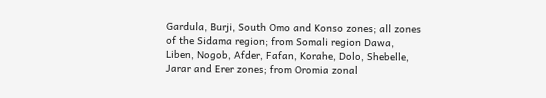Gardula, Burji, South Omo and Konso zones; all zones of the Sidama region; from Somali region Dawa, Liben, Nogob, Afder, Fafan, Korahe, Dolo, Shebelle, Jarar and Erer zones; from Oromia zonal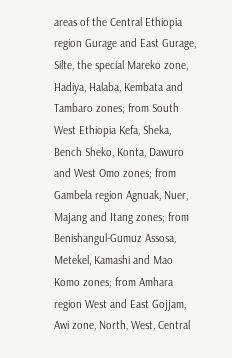areas of the Central Ethiopia region Gurage and East Gurage, Silte, the special Mareko zone, Hadiya, Halaba, Kembata and Tambaro zones; from South West Ethiopia Kefa, Sheka, Bench Sheko, Konta, Dawuro and West Omo zones; from Gambela region Agnuak, Nuer, Majang and Itang zones; from Benishangul-Gumuz Assosa, Metekel, Kamashi and Mao Komo zones; from Amhara region West and East Gojjam, Awi zone, North, West, Central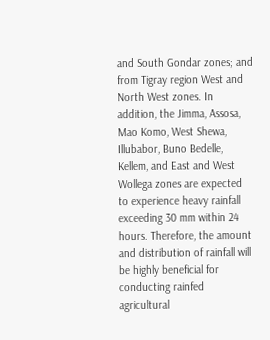and South Gondar zones; and from Tigray region West and North West zones. In addition, the Jimma, Assosa, Mao Komo, West Shewa, Illubabor, Buno Bedelle, Kellem, and East and West Wollega zones are expected to experience heavy rainfall exceeding 30 mm within 24 hours. Therefore, the amount and distribution of rainfall will be highly beneficial for conducting rainfed agricultural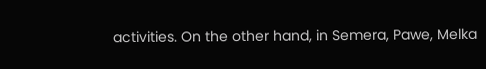activities. On the other hand, in Semera, Pawe, Melka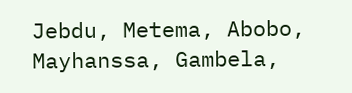Jebdu, Metema, Abobo, Mayhanssa, Gambela,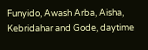Funyido, Awash Arba, Aisha, Kebridahar and Gode, daytime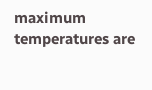maximum temperatures are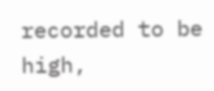recorded to be high,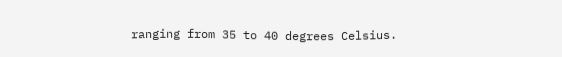ranging from 35 to 40 degrees Celsius.